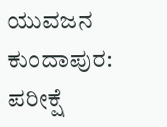ಯುವಜನ
ಕುಂದಾಪುರ: ಪರೀಕ್ಷೆ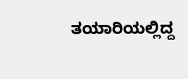ತಯಾರಿಯಲ್ಲಿದ್ದ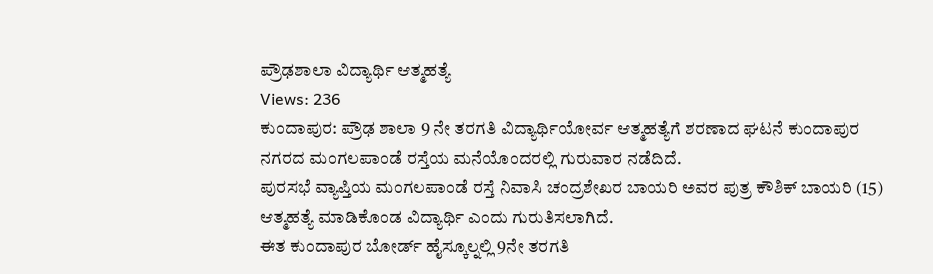ಪ್ರೌಢಶಾಲಾ ವಿದ್ಯಾರ್ಥಿ ಆತ್ಮಹತ್ಯೆ
Views: 236
ಕುಂದಾಪುರ: ಪ್ರೌಢ ಶಾಲಾ 9 ನೇ ತರಗತಿ ವಿದ್ಯಾರ್ಥಿಯೋರ್ವ ಆತ್ಮಹತ್ಯೆಗೆ ಶರಣಾದ ಘಟನೆ ಕುಂದಾಪುರ ನಗರದ ಮಂಗಲಪಾಂಡೆ ರಸ್ತೆಯ ಮನೆಯೊಂದರಲ್ಲಿ ಗುರುವಾರ ನಡೆದಿದೆ.
ಪುರಸಭೆ ವ್ಯಾಪ್ತಿಯ ಮಂಗಲಪಾಂಡೆ ರಸ್ತೆ ನಿವಾಸಿ ಚಂದ್ರಶೇಖರ ಬಾಯರಿ ಅವರ ಪುತ್ರ ಕೌಶಿಕ್ ಬಾಯರಿ (15) ಆತ್ಮಹತ್ಯೆ ಮಾಡಿಕೊಂಡ ವಿದ್ಯಾರ್ಥಿ ಎಂದು ಗುರುತಿಸಲಾಗಿದೆ.
ಈತ ಕುಂದಾಪುರ ಬೋರ್ಡ್ ಹೈಸ್ಕೂಲ್ನಲ್ಲಿ 9ನೇ ತರಗತಿ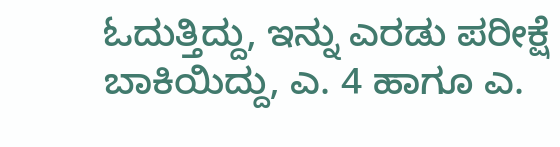ಓದುತ್ತಿದ್ದು, ಇನ್ನು ಎರಡು ಪರೀಕ್ಷೆ ಬಾಕಿಯಿದ್ದು, ಎ. 4 ಹಾಗೂ ಎ.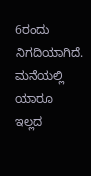6ರಂದು ನಿಗದಿಯಾಗಿದೆ. ಮನೆಯಲ್ಲಿ ಯಾರೂ ಇಲ್ಲದ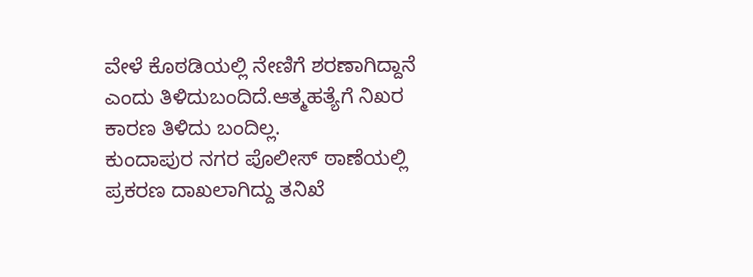ವೇಳೆ ಕೊಠಡಿಯಲ್ಲಿ ನೇಣಿಗೆ ಶರಣಾಗಿದ್ದಾನೆ ಎಂದು ತಿಳಿದುಬಂದಿದೆ.ಆತ್ಮಹತ್ಯೆಗೆ ನಿಖರ ಕಾರಣ ತಿಳಿದು ಬಂದಿಲ್ಲ.
ಕುಂದಾಪುರ ನಗರ ಪೊಲೀಸ್ ಠಾಣೆಯಲ್ಲಿ ಪ್ರಕರಣ ದಾಖಲಾಗಿದ್ದು ತನಿಖೆ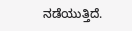ನಡೆಯುತ್ತಿದೆ.